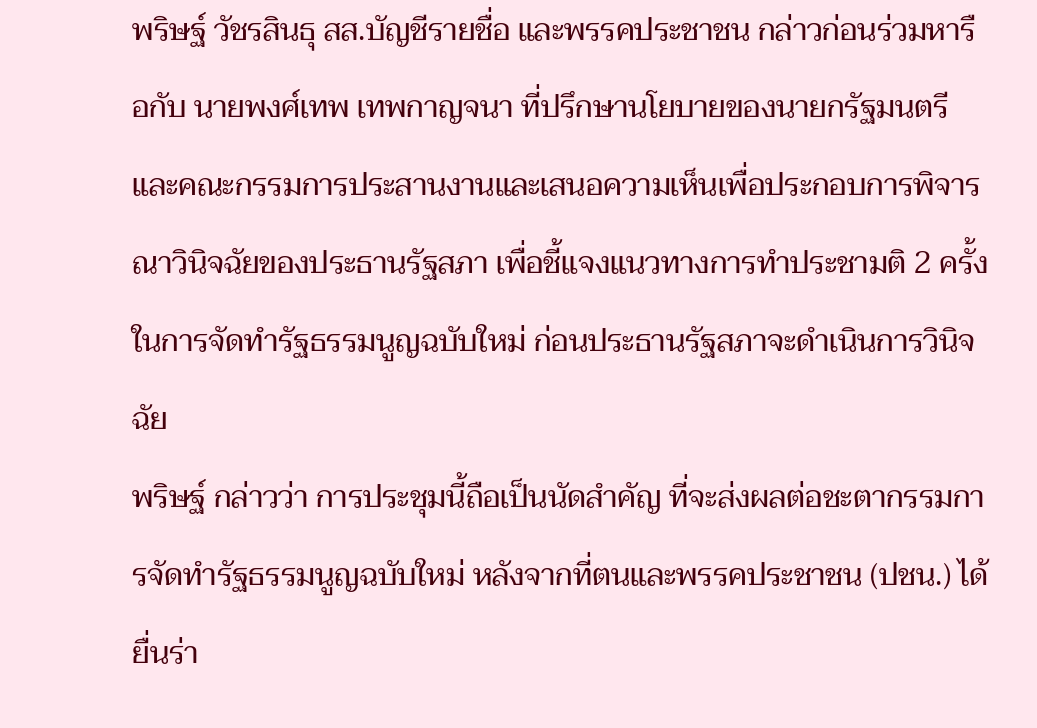พริษฐ์ วัชรสินธุ สส.บัญชีรายชื่อ และพรรคประชาชน กล่าวก่อนร่วมหารือกับ นายพงศ์เทพ เทพกาญจนา ที่ปรึกษานโยบายของนายกรัฐมนตรี และคณะกรรมการประสานงานและเสนอความเห็นเพื่อประกอบการพิจารณาวินิจฉัยของประธานรัฐสภา เพื่อชี้แจงแนวทางการทำประชามติ 2 ครั้ง ในการจัดทำรัฐธรรมนูญฉบับใหม่ ก่อนประธานรัฐสภาจะดำเนินการวินิจฉัย
พริษฐ์ กล่าวว่า การประชุมนี้ถือเป็นนัดสำคัญ ที่จะส่งผลต่อชะตากรรมการจัดทำรัฐธรรมนูญฉบับใหม่ หลังจากที่ตนและพรรคประชาชน (ปชน.) ได้ยื่นร่า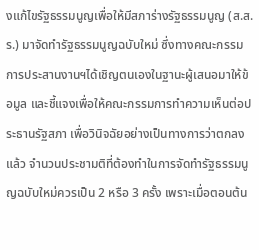งแก้ไขรัฐธรรมนูญเพื่อให้มีสภาร่างรัฐธรรมนูญ (ส.ส.ร.) มาจัดทำรัฐธรรมนูญฉบับใหม่ ซึ่งทางคณะกรรมการประสานงานฯได้เชิญตนเองในฐานะผู้เสนอมาให้ข้อมูล และชี้แจงเพื่อให้คณะกรรมการทำความเห็นต่อประธานรัฐสภา เพื่อวินิจฉัยอย่างเป็นทางการว่าตกลงแล้ว จำนวนประชามติที่ต้องทำในการจัดทำรัฐธรรมนูญฉบับใหม่ควรเป็น 2 หรือ 3 ครั้ง เพราะเมื่อตอนต้น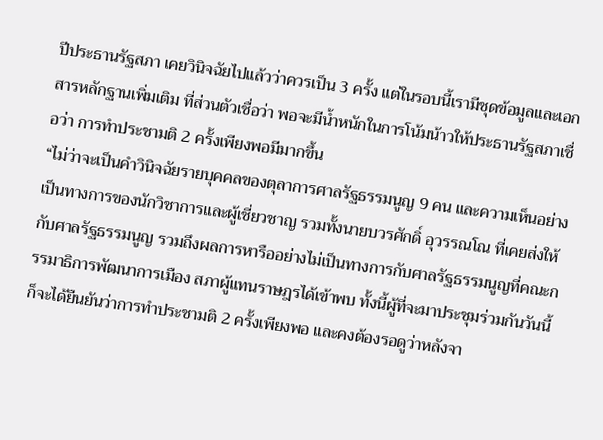ปีประธานรัฐสภา เคยวินิจฉัยไปแล้วว่าควรเป็น 3 ครั้ง แต่ในรอบนี้เรามีชุดข้อมูลและเอกสารหลักฐานเพิ่มเติม ที่ส่วนตัวเชื่อว่า พอจะมีน้ำหนักในการโน้มน้าวให้ประธานรัฐสภาเชื่อว่า การทำประชามติ 2 ครั้งเพียงพอมีมากขึ้น
“ไม่ว่าจะเป็นคำวินิจฉัยรายบุคคลของตุลาการศาลรัฐธรรมนูญ 9 คน และความเห็นอย่างเป็นทางการของนักวิชาการและผู้เชี่ยวชาญ รวมทั้งนายบวรศักดิ์ อุวรรณโณ ที่เคยส่งให้กับศาลรัฐธรรมนูญ รวมถึงผลการหารืออย่างไม่เป็นทางการกับศาลรัฐธรรมนูญที่คณะกรรมาธิการพัฒนาการเมือง สภาผู้แทนราษฎรได้เข้าพบ ทั้งนี้ผู้ที่จะมาประชุมร่วมกันวันนี้ ก็จะได้ยืนยันว่าการทำประชามติ 2 ครั้งเพียงพอ และคงต้องรอดูว่าหลังจา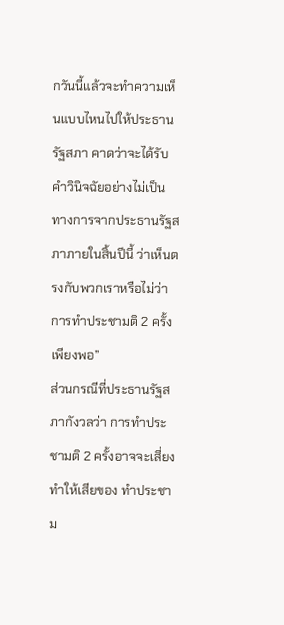กวันนี้แล้วจะทำความเห็นแบบไหนไปให้ประธานรัฐสภา คาดว่าจะได้รับคำวินิจฉัยอย่างไม่เป็นทางการจากประธานรัฐสภาภายในสิ้นปีนี้ ว่าเห็นตรงกับพวกเราหรือไม่ว่าการทำประชามติ 2 ครั้งเพียงพอ”
ส่วนกรณีที่ประธานรัฐสภากังวลว่า การทำประชามติ 2 ครั้งอาจจะเสี่ยงทำให้เสียของ ทำประชาม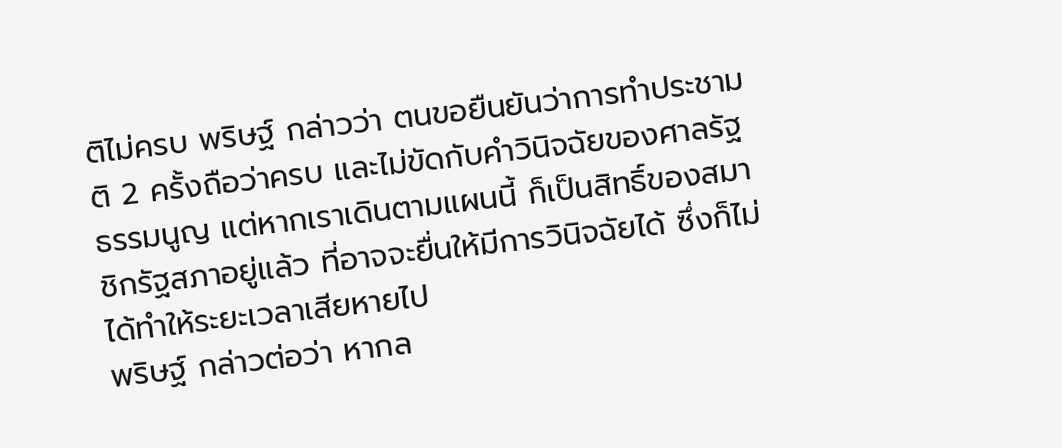ติไม่ครบ พริษฐ์ กล่าวว่า ตนขอยืนยันว่าการทำประชามติ 2 ครั้งถือว่าครบ และไม่ขัดกับคำวินิจฉัยของศาลรัฐธรรมนูญ แต่หากเราเดินตามแผนนี้ ก็เป็นสิทธิ์ของสมาชิกรัฐสภาอยู่แล้ว ที่อาจจะยื่นให้มีการวินิจฉัยได้ ซึ่งก็ไม่ได้ทำให้ระยะเวลาเสียหายไป
พริษฐ์ กล่าวต่อว่า หากล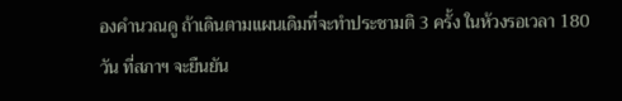องคำนวณดู ถ้าเดินตามแผนเดิมที่จะทำประชามติ 3 ครั้ง ในห้วงรอเวลา 180 วัน ที่สภาฯ จะยืนยัน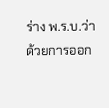ร่าง พ.ร.บ.ว่าด้วยการออก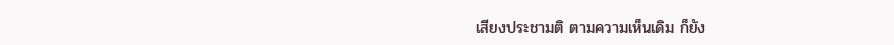เสียงประชามติ ตามความเห็นเดิม ก็ยัง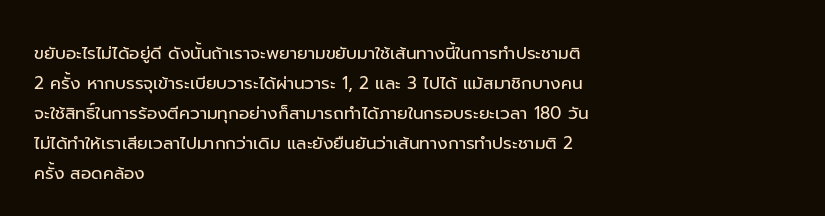ขยับอะไรไม่ได้อยู่ดี ดังนั้นถ้าเราจะพยายามขยับมาใช้เส้นทางนี้ในการทำประชามติ 2 ครั้ง หากบรรจุเข้าระเบียบวาระได้ผ่านวาระ 1, 2 และ 3 ไปได้ แม้สมาชิกบางคนจะใช้สิทธิ์ในการร้องตีความทุกอย่างก็สามารถทำได้ภายในกรอบระยะเวลา 180 วัน ไม่ได้ทำให้เราเสียเวลาไปมากกว่าเดิม และยังยืนยันว่าเส้นทางการทำประชามติ 2 ครั้ง สอดคล้อง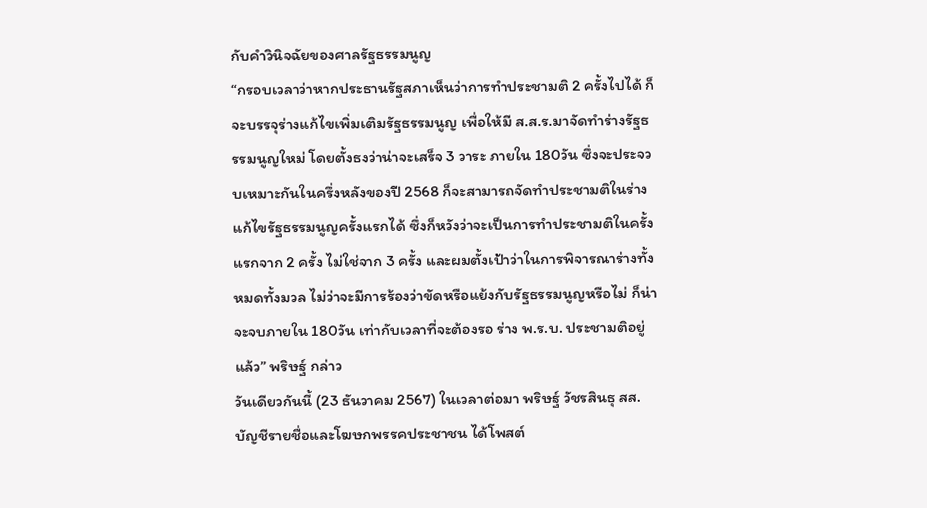กับคำวินิจฉัยของศาลรัฐธรรมนูญ
“กรอบเวลาว่าหากประธานรัฐสภาเห็นว่าการทำประชามติ 2 ครั้งไปได้ ก็จะบรรจุร่างแก้ไขเพิ่มเติมรัฐธรรมนูญ เพื่อให้มี ส.ส.ร.มาจัดทำร่างรัฐธรรมนูญใหม่ โดยตั้งธงว่าน่าจะเสร็จ 3 วาระ ภายใน 180วัน ซึ่งจะประจวบเหมาะกันในครึ่งหลังของปี 2568 ก็จะสามารถจัดทำประชามติในร่างแก้ไขรัฐธรรมนูญครั้งแรกได้ ซึ่งก็หวังว่าจะเป็นการทำประชามติในครั้งแรกจาก 2 ครั้ง ไม่ใช่จาก 3 ครั้ง และผมตั้งเป้าว่าในการพิจารณาร่างทั้งหมดทั้งมวล ไม่ว่าจะมีการร้องว่าขัดหรือแย้งกับรัฐธรรมนูญหรือไม่ ก็น่าจะจบภายใน 180วัน เท่ากับเวลาที่จะต้องรอ ร่าง พ.ร.บ. ประชามติอยู่แล้ว” พริษฐ์ กล่าว
วันเดียวกันนี้ (23 ธันวาคม 2567) ในเวลาต่อมา พริษฐ์ วัชรสินธุ สส.บัญชีรายชื่อและโฆษกพรรคประชาชน ได้โพสต์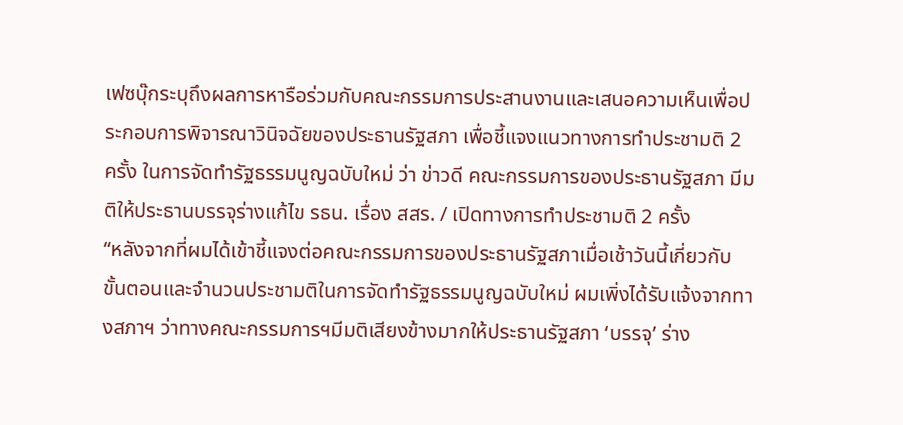เฟซบุ๊กระบุถึงผลการหารือร่วมกับคณะกรรมการประสานงานและเสนอความเห็นเพื่อประกอบการพิจารณาวินิจฉัยของประธานรัฐสภา เพื่อชี้แจงแนวทางการทำประชามติ 2 ครั้ง ในการจัดทำรัฐธรรมนูญฉบับใหม่ ว่า ข่าวดี คณะกรรมการของประธานรัฐสภา มีมติให้ประธานบรรจุร่างแก้ไข รธน. เรื่อง สสร. / เปิดทางการทำประชามติ 2 ครั้ง
“หลังจากที่ผมได้เข้าชี้แจงต่อคณะกรรมการของประธานรัฐสภาเมื่อเช้าวันนี้เกี่ยวกับขั้นตอนและจำนวนประชามติในการจัดทำรัฐธรรมนูญฉบับใหม่ ผมเพิ่งได้รับแจ้งจากทางสภาฯ ว่าทางคณะกรรมการฯมีมติเสียงข้างมากให้ประธานรัฐสภา ‘บรรจุ’ ร่าง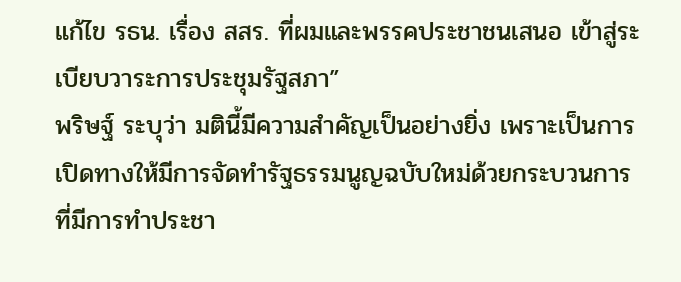แก้ไข รธน. เรื่อง สสร. ที่ผมและพรรคประชาชนเสนอ เข้าสู่ระเบียบวาระการประชุมรัฐสภา”
พริษฐ์ ระบุว่า มตินี้มีความสำคัญเป็นอย่างยิ่ง เพราะเป็นการเปิดทางให้มีการจัดทำรัฐธรรมนูญฉบับใหม่ด้วยกระบวนการที่มีการทำประชา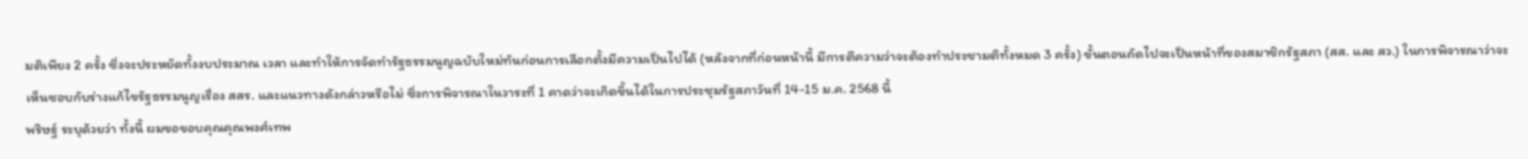มติเพียง 2 ครั้ง ซึ่งจะประหยัดทั้งงบประมาณ เวลา และทำให้การจัดทำรัฐธรรมนูญฉบับใหม่ทันก่อนการเลือกตั้งมีความเป็นไปได้ (หลังจากที่ก่อนหน้านี้ มีการตีความว่าจะต้องทำประชามติทั้งหมด 3 ครั้ง) ขั้นตอนถัดไปจะเป็นหน้าที่ของสมาชิกรัฐสภา (สส. และ สว.) ในการพิจารณาว่าจะเห็นชอบกับร่างแก้ไขรัฐธรรมนูญเรื่อง สสร. และแนวทางดังกล่าวหรือไม่ ซึ่งการพิจารณาในวาระที่ 1 คาดว่าจะเกิดขึ้นได้ในการประชุมรัฐสภาวันที่ 14-15 ม.ค. 2568 นี้
พริษฐ์ ระบุด้วยว่า ทั้งนี้ ผมขอขอบคุณคุณพงศ์เทพ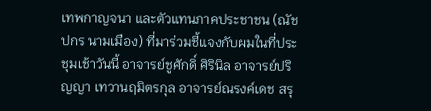เทพกาญจนา และตัวแทนภาคประชาชน (ณัชปกร นามเมือง) ที่มาร่วมชี้แจงกับผมในที่ประชุมเช้าวันนี้ อาจารย์ชูศักดิ์ ศิรินิล อาจารย์ปริญญา เทวานฤมิตรกุล อาจารย์ณรงค์เดช สรุ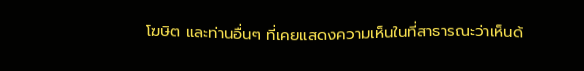โฆษิต และท่านอื่นๆ ที่เคยแสดงความเห็นในที่สาธารณะว่าเห็นด้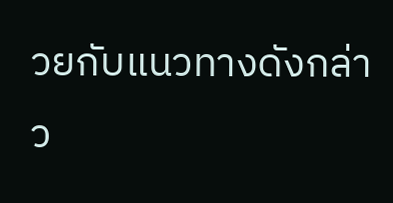วยกับแนวทางดังกล่าว